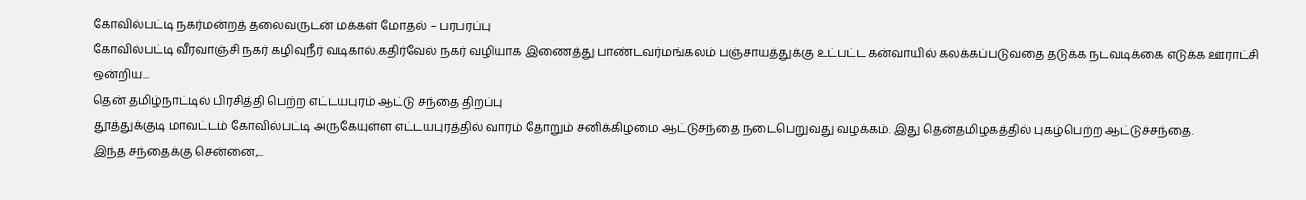கோவில்பட்டி நகர்மன்றத் தலைவருடன் மக்கள் மோதல் – பரபரப்பு
கோவில்பட்டி வீரவாஞ்சி நகர் கழிவுநீர் வடிகால்.கதிர்வேல் நகர் வழியாக இணைத்து பாண்டவர்மங்கலம் பஞ்சாயத்துக்கு உட்பட்ட கன்வாயில் கலக்கப்படுவதை தடுக்க நடவடிக்கை எடுக்க ஊராட்சி ஒன்றிய...
தென் தமிழ்நாட்டில் பிரசித்தி பெற்ற எட்டயபுரம் ஆட்டு சந்தை திறப்பு
தூத்துக்குடி மாவட்டம் கோவில்பட்டி அருகேயுள்ள எட்டயபுரத்தில் வாரம் தோறும் சனிக்கிழமை ஆட்டுசந்தை நடைபெறுவது வழக்கம். இது தென்தமிழகத்தில் புகழ்பெற்ற ஆட்டுச்சந்தை.
இந்த சந்தைக்கு சென்னை,...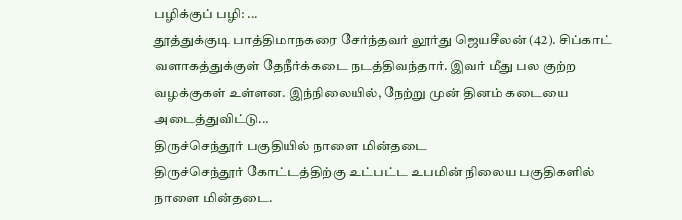பழிக்குப் பழி: ...
தூத்துக்குடி பாத்திமாநகரை சேர்ந்தவர் லூர்து ஜெயசீலன் (42). சிப்காட் வளாகத்துக்குள் தேநீர்க்கடை நடத்திவந்தார். இவர் மீது பல குற்ற வழக்குகள் உள்ளன. இந்நிலையில், நேற்று முன் தினம் கடையை அடைத்துவிட்டு...
திருச்செந்தூர் பகுதியில் நாளை மின்தடை
திருச்செந்தூர் கோட்டத்திற்கு உட்பட்ட உபமின் நிலைய பகுதிகளில் நாளை மின்தடை.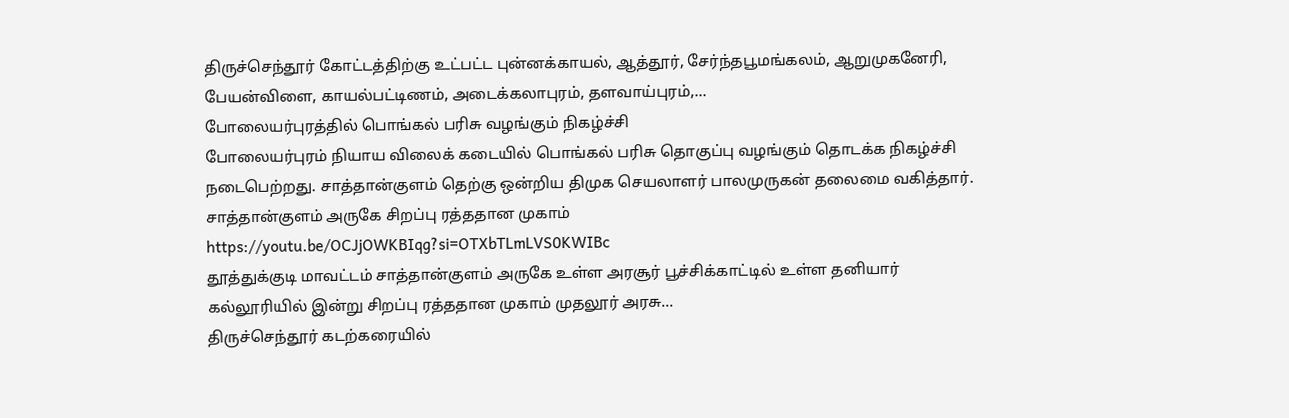திருச்செந்தூர் கோட்டத்திற்கு உட்பட்ட புன்னக்காயல், ஆத்தூர், சேர்ந்தபூமங்கலம், ஆறுமுகனேரி, பேயன்விளை, காயல்பட்டிணம், அடைக்கலாபுரம், தளவாய்புரம்,...
போலையர்புரத்தில் பொங்கல் பரிசு வழங்கும் நிகழ்ச்சி
போலையர்புரம் நியாய விலைக் கடையில் பொங்கல் பரிசு தொகுப்பு வழங்கும் தொடக்க நிகழ்ச்சி நடைபெற்றது. சாத்தான்குளம் தெற்கு ஒன்றிய திமுக செயலாளர் பாலமுருகன் தலைமை வகித்தார்.
சாத்தான்குளம் அருகே சிறப்பு ரத்ததான முகாம்
https://youtu.be/OCJjOWKBIqg?si=OTXbTLmLVS0KWIBc
தூத்துக்குடி மாவட்டம் சாத்தான்குளம் அருகே உள்ள அரசூர் பூச்சிக்காட்டில் உள்ள தனியார் கல்லூரியில் இன்று சிறப்பு ரத்ததான முகாம் முதலூர் அரசு...
திருச்செந்தூர் கடற்கரையில்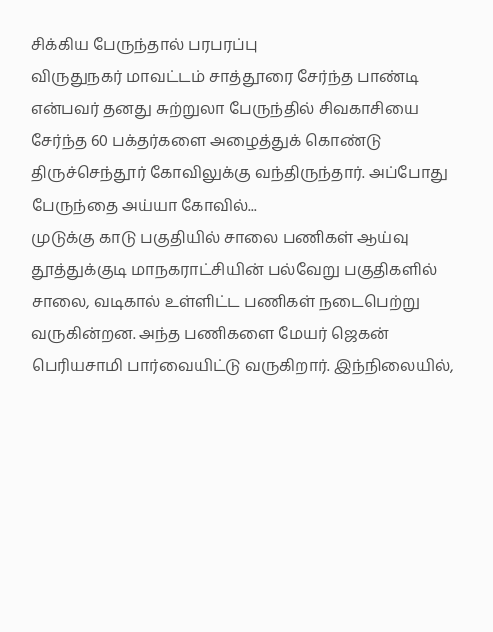சிக்கிய பேருந்தால் பரபரப்பு
விருதுநகர் மாவட்டம் சாத்தூரை சேர்ந்த பாண்டி என்பவர் தனது சுற்றுலா பேருந்தில் சிவகாசியை சேர்ந்த 60 பக்தர்களை அழைத்துக் கொண்டு திருச்செந்தூர் கோவிலுக்கு வந்திருந்தார். அப்போது பேருந்தை அய்யா கோவில்...
முடுக்கு காடு பகுதியில் சாலை பணிகள் ஆய்வு
தூத்துக்குடி மாநகராட்சியின் பல்வேறு பகுதிகளில் சாலை, வடிகால் உள்ளிட்ட பணிகள் நடைபெற்று வருகின்றன. அந்த பணிகளை மேயர் ஜெகன் பெரியசாமி பார்வையிட்டு வருகிறார். இந்நிலையில்,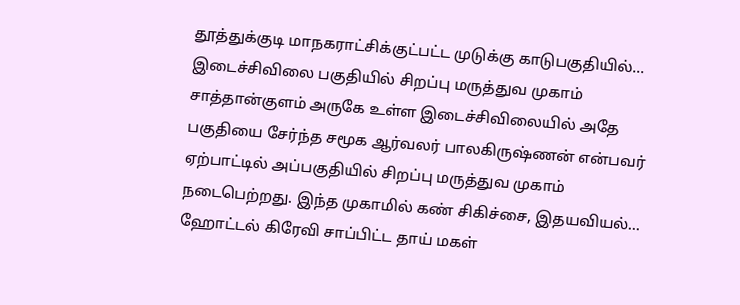தூத்துக்குடி மாநகராட்சிக்குட்பட்ட முடுக்கு காடுபகுதியில்...
இடைச்சிவிலை பகுதியில் சிறப்பு மருத்துவ முகாம்
சாத்தான்குளம் அருகே உள்ள இடைச்சிவிலையில் அதே பகுதியை சேர்ந்த சமூக ஆர்வலர் பாலகிருஷ்ணன் என்பவர் ஏற்பாட்டில் அப்பகுதியில் சிறப்பு மருத்துவ முகாம் நடைபெற்றது. இந்த முகாமில் கண் சிகிச்சை, இதயவியல்...
ஹோட்டல் கிரேவி சாப்பிட்ட தாய் மகள்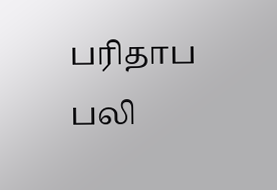பரிதாப பலி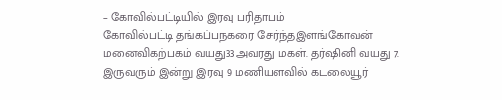– கோவில்பட்டியில் இரவு பரிதாபம்
கோவில்பட்டி தங்கப்பநகரை சேர்ந்தஇளங்கோவன் மனைவிகற்பகம் வயது33அவரது மகள். தர்ஷினி வயது 7. இருவரும் இன்று இரவு 9 மணியளவில் கடலையூர்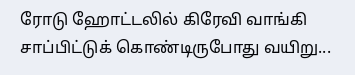ரோடு ஹோட்டலில் கிரேவி வாங்கி சாப்பிட்டுக் கொண்டிருபோது வயிறு...